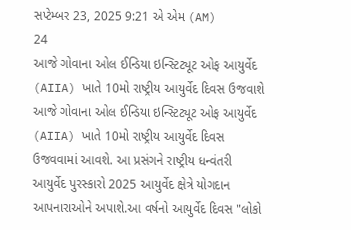સપ્ટેમ્બર 23, 2025 9:21 એ એમ (AM)
24
આજે ગોવાના ઓલ ઈન્ડિયા ઇન્સ્ટિટ્યૂટ ઓફ આયુર્વેદ (AIIA) ખાતે 10મો રાષ્ટ્રીય આયુર્વેદ દિવસ ઉજવાશે
આજે ગોવાના ઓલ ઈન્ડિયા ઇન્સ્ટિટ્યૂટ ઓફ આયુર્વેદ (AIIA) ખાતે 10મો રાષ્ટ્રીય આયુર્વેદ દિવસ ઉજવવામાં આવશે. આ પ્રસંગને રાષ્ટ્રીય ધન્વંતરી આયુર્વેદ પુરસ્કારો 2025 આયુર્વેદ ક્ષેત્રે યોગદાન આપનારાઓને અપાશે.આ વર્ષનો આયુર્વેદ દિવસ "લોકો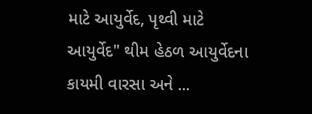માટે આયુર્વેદ, પૃથ્વી માટે આયુર્વેદ" થીમ હેઠળ આયુર્વેદના કાયમી વારસા અને ...